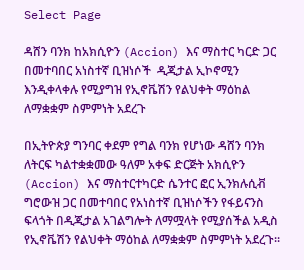Select Page

ዳሸን ባንክ ከአክሲዮን (Accion) እና ማስተር ካርድ ጋር በመተባበር አነስተኛ ቢዝነሶች  ዲጂታል ኢኮኖሚን እንዲቀላቀሉ የሚያግዝ የኢኖቬሽን የልህቀት ማዕከል ለማቋቋም ስምምነት አደረጉ

በኢትዮጵያ ግንባር ቀደም የግል ባንክ የሆነው ዳሸን ባንክ ለትርፍ ካልተቋቋመው ዓለም አቀፍ ድርጅት አክሲዮን (Accion) እና ማስተርተካርድ ሴንተር ፎር ኢንክሉሲቭ ግሮውዝ ጋር በመተባበር የአነስተኛ ቢዝነሶችን የፋይናንስ ፍላጎት በዲጂታል አገልግሎት ለማሟላት የሚያሰችል አዲስ የኢኖቬሽን የልህቀት ማዕከል ለማቋቋም ስምምነት አደረጉ፡፡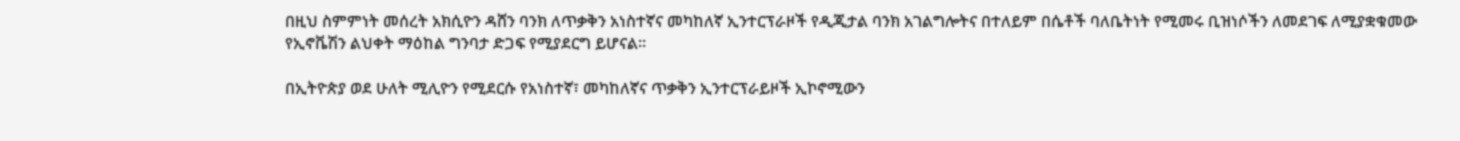በዚህ ስምምነት መሰረት አክሲዮን ዳሸን ባንክ ለጥቃቅን አነስተኛና መካከለኛ ኢንተርፕራዞች የዲጂታል ባንክ አገልግሎትና በተለይም በሴቶች ባለቤትነት የሚመሩ ቢዝነሶችን ለመደገፍ ለሚያቋቁመው የኢኖቬሽን ልህቀት ማዕከል ግንባታ ድጋፍ የሚያደርግ ይሆናል፡፡

በኢትዮጵያ ወደ ሁለት ሚሊዮን የሚደርሱ የአነስተኛ፣ መካከለኛና ጥቃቅን ኢንተርፕራይዞች ኢኮኖሚውን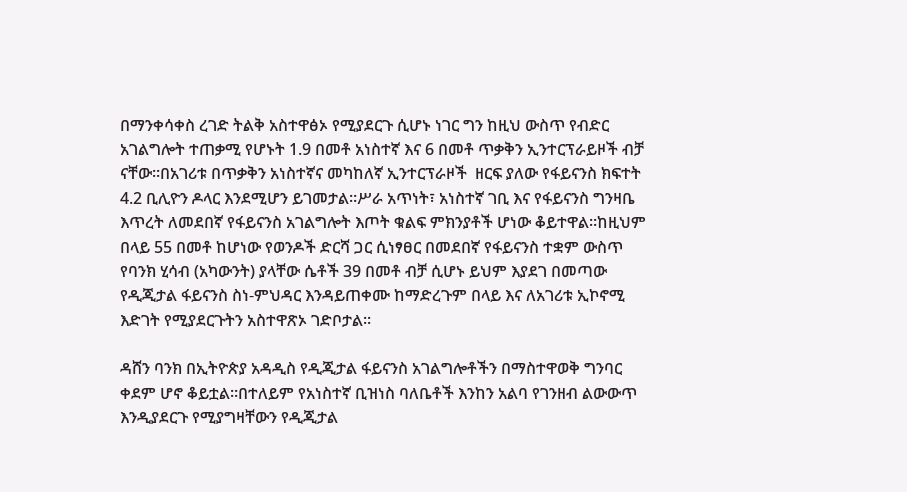በማንቀሳቀስ ረገድ ትልቅ አስተዋፅኦ የሚያደርጉ ሲሆኑ ነገር ግን ከዚህ ውስጥ የብድር አገልግሎት ተጠቃሚ የሆኑት 1.9 በመቶ አነስተኛ እና 6 በመቶ ጥቃቅን ኢንተርፕራይዞች ብቻ ናቸው፡፡በአገሪቱ በጥቃቅን አነስተኛና መካከለኛ ኢንተርፕራዞች  ዘርፍ ያለው የፋይናንስ ክፍተት 4.2 ቢሊዮን ዶላር እንደሚሆን ይገመታል።ሥራ አጥነት፣ አነስተኛ ገቢ እና የፋይናንስ ግንዛቤ እጥረት ለመደበኛ የፋይናንስ አገልግሎት እጦት ቁልፍ ምክንያቶች ሆነው ቆይተዋል።ከዚህም በላይ 55 በመቶ ከሆነው የወንዶች ድርሻ ጋር ሲነፃፀር በመደበኛ የፋይናንስ ተቋም ውስጥ የባንክ ሂሳብ (አካውንት) ያላቸው ሴቶች 39 በመቶ ብቻ ሲሆኑ ይህም እያደገ በመጣው የዲጂታል ፋይናንስ ስነ-ምህዳር እንዳይጠቀሙ ከማድረጉም በላይ እና ለአገሪቱ ኢኮኖሚ እድገት የሚያደርጉትን አስተዋጽኦ ገድቦታል፡፡

ዳሸን ባንክ በኢትዮጵያ አዳዲስ የዲጂታል ፋይናንስ አገልግሎቶችን በማስተዋወቅ ግንባር ቀደም ሆኖ ቆይቷል።በተለይም የአነስተኛ ቢዝነስ ባለቤቶች እንከን አልባ የገንዘብ ልውውጥ እንዲያደርጉ የሚያግዛቸውን የዲጂታል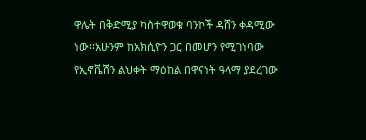ዋሌት በቅድሚያ ካስተዋወቁ ባንኮች ዳሸን ቀዳሚው ነው፡፡አሁንም ከአክሲዮን ጋር በመሆን የሚገነባው የኢኖቬሽን ልህቀት ማዕከል በዋናነት ዓላማ ያደረገው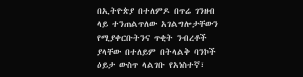በኢትዮጵያ በተለምዶ በጥሬ ገንዘብ ላይ ተንጠልጥለው አገልግሎታቸውን የሚያቀርቡትንና ጥቂት ንብረቶች ያላቸው በተለይም በትላልቅ ባንኮች ዕይታ ውስጥ ላልገቡ የአነስተኛ፣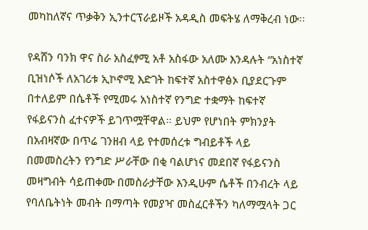መካከለኛና ጥቃቅን ኢንተርፕራይዞች አዳዲስ መፍትሄ ለማቅረብ ነው፡፡

የዳሸን ባንክ ዋና ስራ አስፈፃሚ አቶ አስፋው አለሙ እንዳሉት “አነስተኛ ቢዝነሶች ለአገሪቱ ኢኮኖሚ እድገት ከፍተኛ አስተዋፅኦ ቢያደርጉም በተለይም በሴቶች የሚመሩ አነስተኛ የንግድ ተቋማት ከፍተኛ የፋይናንስ ፈተናዎች ይገጥሟቸዋል። ይህም የሆነበት ምክንያት በአብዛኛው በጥሬ ገንዘብ ላይ የተመሰረቱ ግብይቶች ላይ በመመስረትን የንግድ ሥራቸው በቂ ባልሆነና መደበኛ የፋይናንስ መዛግብት ሳይጠቀሙ በመስራታቸው እንዲሁም ሴቶች በንብረት ላይ የባለቤትነት መብት በማጣት የመያዣ መስፈርቶችን ካለማሟላት ጋር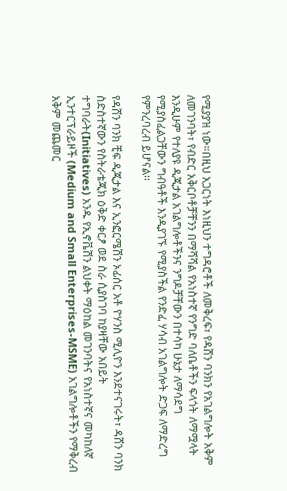የሚያያዝ ነው።በዚህ አጋርነት እነዚህን ተግዳሮቶች ለመቅረፍ፣ የዳሸን ባንክን የአገልግሎት አቅም ለመገንባት፣ የብድር አቅርቦቶቻቸንን በማሻሻል የአነስተኛ የንግድ ባለቤቶችን ፍላጎት ለማሟላት እንዲሁም የተለያዩ ዲጂታል አገልግሎቶችንና ንግዶቻቸውን በተሳካ ሁኔታ ለማሳደግ የሚያስፈልጋቸውን ግብዓቶች እንዲያገኙ የሚያስችል የንድፈ ሃሳብ አገልግሎት ድጋፍ ለማድረግ የምንረባረብ ይሆናል፡፡

የዳሸን ባንክ ቺፍ ዲጂታል እና ኢንፎርሜሽን ኦፊሰር አቶ ዮሃንስ ሚሊዮን እንደተናገሩት፣ ዳሸን ባንክ ስድስተኛውን የስትራቴጂክ ዕቅድ ቀርፆ ወደ ስራ ሲያስገባ ከያዛቸው አበይት ተግባራት(Initiatives) አንዱ የኢኖቬሽን ልህቀት ማዕከል መገንባትና የአነስተኛና መካከለኛ ኢንተርፕራይዞች (Medium and Small Enterprises-MSME) አገልግሎቶችን የማቅረብ አቅም መጨመር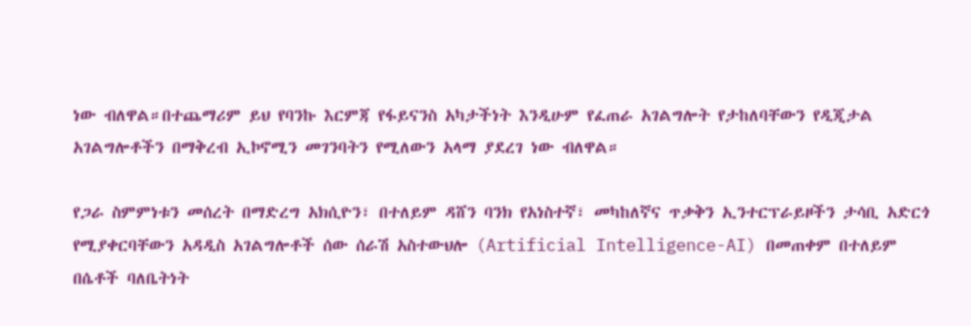ነው ብለዋል።በተጨማሪም ይህ የባንኩ እርምጃ የፋይናንስ አካታችነት እንዲሁም የፈጠራ አገልግሎት የታከለባቸውን የዲጂታል አገልግሎቶችን በማቅረብ ኢኮኖሚን መገንባትን የሚለውን አላማ ያደረገ ነው ብለዋል።

የጋራ ስምምነቱን መሰረት በማድረግ አክሲዮን፣ በተለይም ዳሸን ባንክ የአነስተኛ፣ መካከለኛና ጥቃቅን ኢንተርፕራይዞችን ታሳቢ አድርጎ የሚያቀርባቸውን አዳዲስ አገልግሎቶች ሰው ሰራሽ አስተውህሎ (Artificial Intelligence-AI) በመጠቀም በተለይም በሴቶች ባለቤትነት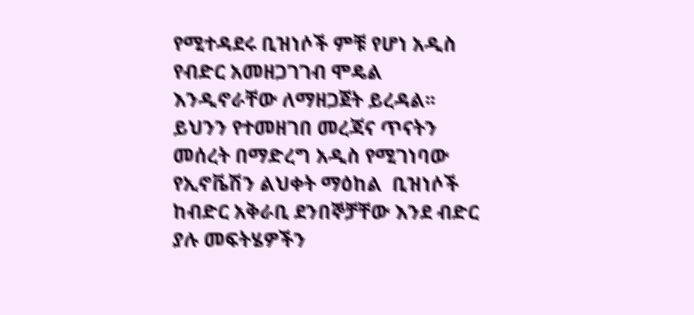የሚተዳደሩ ቢዝነሶች ምቹ የሆነ አዲስ የብድር አመዘጋገገብ ሞዴል እንዲኖራቸው ለማዘጋጀት ይረዳል፡፡ይህንን የተመዘገበ መረጃና ጥናትን መሰረት በማድረግ አዲስ የሚገነባው የኢኖቬሽን ልህቀት ማዕከል  ቢዝነሶች ከብድር አቅራቢ ደንበኞቻቸው እንደ ብድር ያሉ መፍትሄዎችን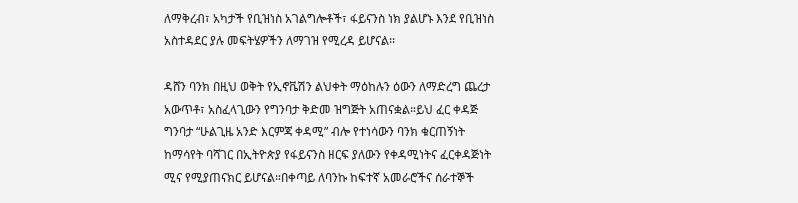ለማቅረብ፣ አካታች የቢዝነስ አገልግሎቶች፣ ፋይናንስ ነክ ያልሆኑ እንደ የቢዝነስ አስተዳደር ያሉ መፍትሄዎችን ለማገዝ የሚረዳ ይሆናል፡፡

ዳሸን ባንክ በዚህ ወቅት የኢኖቬሽን ልህቀት ማዕከሉን ዕውን ለማድረግ ጨረታ አውጥቶ፣ አስፈላጊውን የግንባታ ቅድመ ዝግጅት አጠናቋል።ይህ ፈር ቀዳጅ ግንባታ “ሁልጊዜ አንድ እርምጃ ቀዳሚ” ብሎ የተነሳውን ባንክ ቁርጠኝነት ከማሳየት ባሻገር በኢትዮጵያ የፋይናንስ ዘርፍ ያለውን የቀዳሚነትና ፈርቀዳጅነት ሚና የሚያጠናክር ይሆናል።በቀጣይ ለባንኩ ከፍተኛ አመራሮችና ሰራተኞች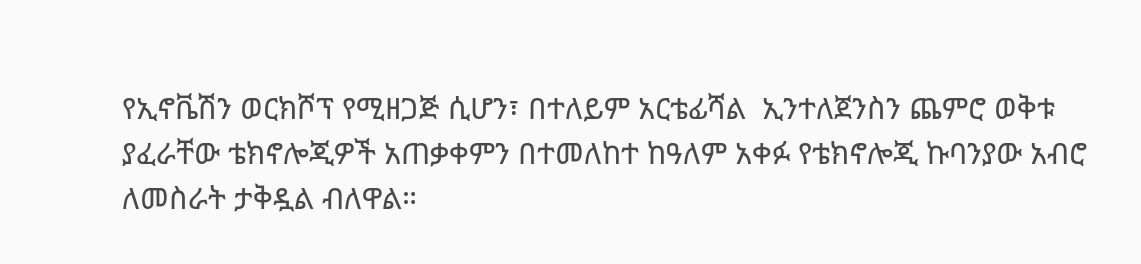የኢኖቬሽን ወርክሾፕ የሚዘጋጅ ሲሆን፣ በተለይም አርቴፊሻል  ኢንተለጀንስን ጨምሮ ወቅቱ ያፈራቸው ቴክኖሎጂዎች አጠቃቀምን በተመለከተ ከዓለም አቀፉ የቴክኖሎጂ ኩባንያው አብሮ ለመስራት ታቅዷል ብለዋል።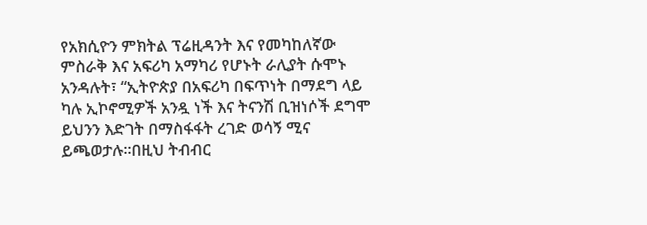የአክሲዮን ምክትል ፕሬዚዳንት እና የመካከለኛው ምስራቅ እና አፍሪካ አማካሪ የሆኑት ራሊያት ሱሞኑ አንዳሉት፣ “ኢትዮጵያ በአፍሪካ በፍጥነት በማደግ ላይ ካሉ ኢኮኖሚዎች አንዷ ነች እና ትናንሽ ቢዝነሶች ደግሞ ይህንን እድገት በማስፋፋት ረገድ ወሳኝ ሚና ይጫወታሉ።በዚህ ትብብር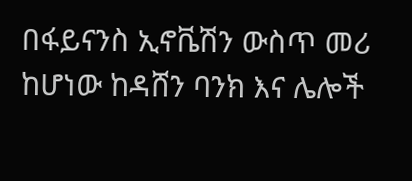በፋይናንስ ኢኖቬሽን ውስጥ መሪ ከሆነው ከዳሸን ባንክ እና ሌሎች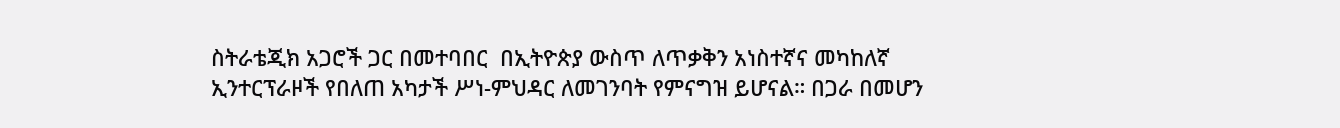ስትራቴጂክ አጋሮች ጋር በመተባበር  በኢትዮጵያ ውስጥ ለጥቃቅን አነስተኛና መካከለኛ ኢንተርፕራዞች የበለጠ አካታች ሥነ-ምህዳር ለመገንባት የምናግዝ ይሆናል። በጋራ በመሆን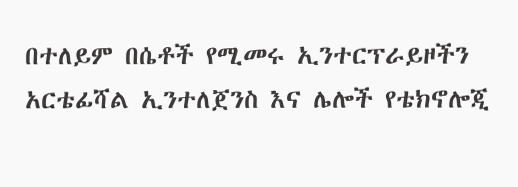በተለይም በሴቶች የሚመሩ ኢንተርፕራይዞችን አርቴፊሻል ኢንተለጀንስ እና ሌሎች የቴክኖሎጂ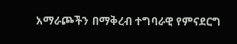አማራጮችን በማቅረብ ተግባራዊ የምናደርግ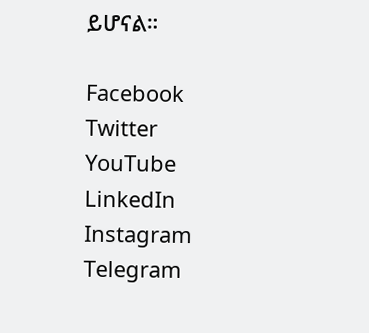ይሆናል።

Facebook
Twitter
YouTube
LinkedIn
Instagram
Telegram